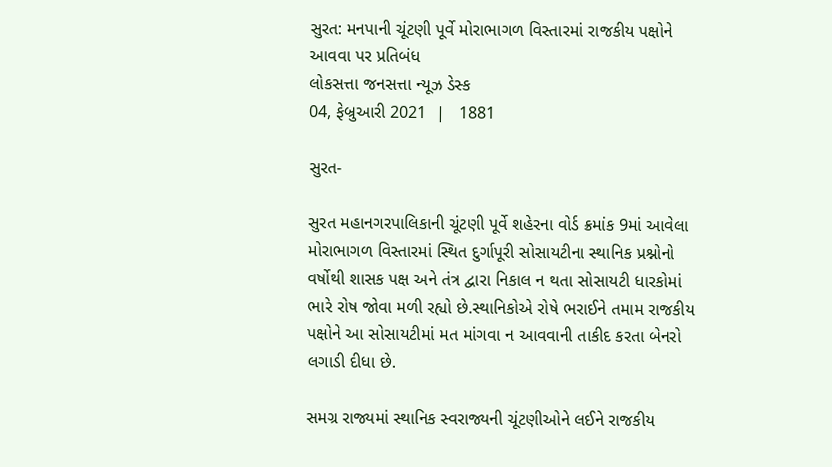સુરત: મનપાની ચૂંટણી પૂર્વે મોરાભાગળ વિસ્તારમાં રાજકીય પક્ષોને આવવા પર પ્રતિબંધ
લોકસત્તા જનસત્તા ન્યૂઝ ડેસ્ક
04, ફેબ્રુઆરી 2021  |   1881

સુરત-

સુરત મહાનગરપાલિકાની ચૂંટણી પૂર્વે શહેરના વોર્ડ ક્રમાંક 9માં આવેલા મોરાભાગળ વિસ્તારમાં સ્થિત દુર્ગાપૂરી સોસાયટીના સ્થાનિક પ્રશ્નોનો વર્ષોથી શાસક પક્ષ અને તંત્ર દ્વારા નિકાલ ન થતા સોસાયટી ધારકોમાં ભારે રોષ જોવા મળી રહ્યો છે.સ્થાનિકોએ રોષે ભરાઈને તમામ રાજકીય પક્ષોને આ સોસાયટીમાં મત માંગવા ન આવવાની તાકીદ કરતા બેનરો લગાડી દીધા છે.

સમગ્ર રાજ્યમાં સ્થાનિક સ્વરાજ્યની ચૂંટણીઓને લઈને રાજકીય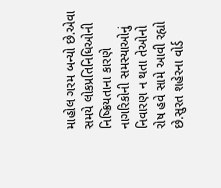માહોલ ગરમ બન્યો છે.એવા સમયે લોકપ્રતિનિધિઓની નિષ્ક્રિયતાના કારણે નાગરિકોની સમસ્યાઓનું નિવારણ ન થતા તેઓનો રોષ હવે સામે આવી રહ્યો છે.સુરત શહેરના વોર્ડ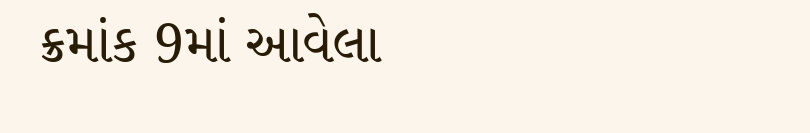ક્રમાંક 9માં આવેલા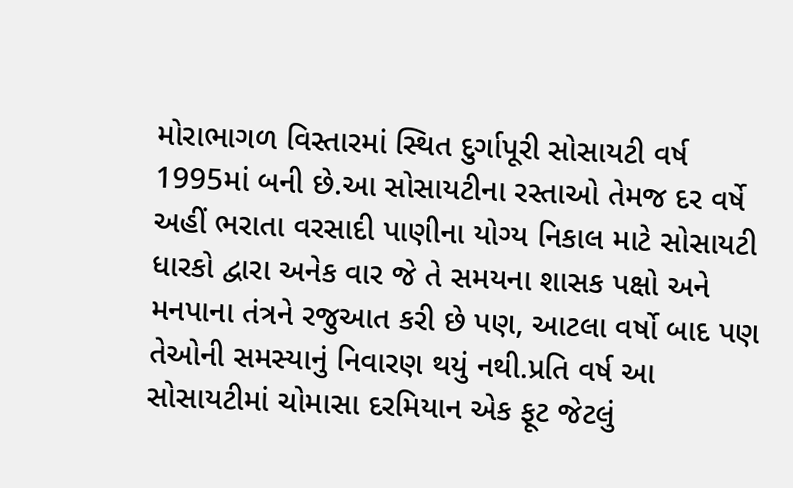મોરાભાગળ વિસ્તારમાં સ્થિત દુર્ગાપૂરી સોસાયટી વર્ષ 1995માં બની છે.આ સોસાયટીના રસ્તાઓ તેમજ દર વર્ષે અહીં ભરાતા વરસાદી પાણીના યોગ્ય નિકાલ માટે સોસાયટી ધારકો દ્વારા અનેક વાર જે તે સમયના શાસક પક્ષો અને મનપાના તંત્રને રજુઆત કરી છે પણ, આટલા વર્ષો બાદ પણ તેઓની સમસ્યાનું નિવારણ થયું નથી.પ્રતિ વર્ષ આ સોસાયટીમાં ચોમાસા દરમિયાન એક ફૂટ જેટલું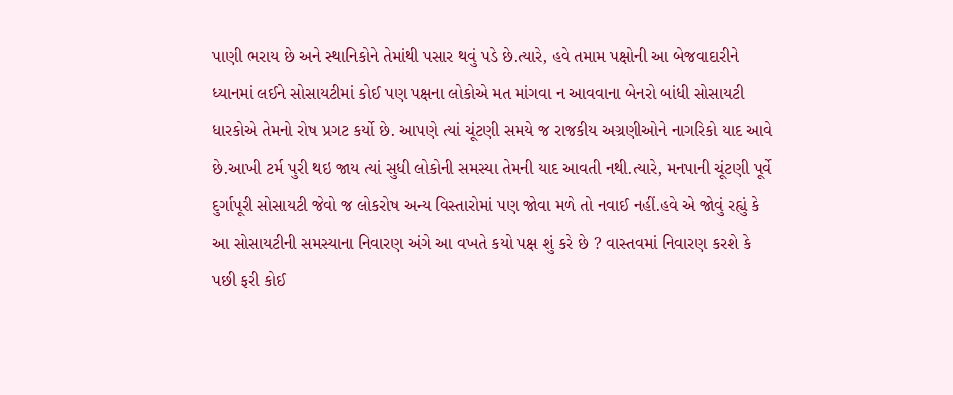પાણી ભરાય છે અને સ્થાનિકોને તેમાંથી પસાર થવું પડે છે.ત્યારે, હવે તમામ પક્ષોની આ બેજવાદારીને ધ્યાનમાં લઈને સોસાયટીમાં કોઈ પણ પક્ષના લોકોએ મત માંગવા ન આવવાના બેનરો બાંધી સોસાયટી ધારકોએ તેમનો રોષ પ્રગટ કર્યો છે. આપણે ત્યાં ચૂંટણી સમયે જ રાજકીય અગ્રણીઓને નાગરિકો યાદ આવે છે.આખી ટર્મ પુરી થઇ જાય ત્યાં સુધી લોકોની સમસ્યા તેમની યાદ આવતી નથી.ત્યારે, મનપાની ચૂંટણી પૂર્વે દુર્ગાપૂરી સોસાયટી જેવો જ લોકરોષ અન્ય વિસ્તારોમાં પણ જોવા મળે તો નવાઈ નહીં.હવે એ જોવું રહ્યું કે આ સોસાયટીની સમસ્યાના નિવારણ અંગે આ વખતે કયો પક્ષ શું કરે છે ? વાસ્તવમાં નિવારણ કરશે કે પછી ફરી કોઈ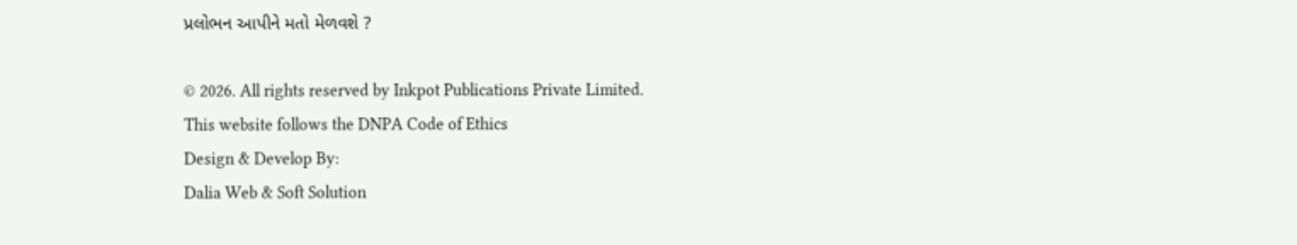પ્રલોભન આપીને મતો મેળવશે ?

© 2026. All rights reserved by Inkpot Publications Private Limited.
This website follows the DNPA Code of Ethics
Design & Develop By:
Dalia Web & Soft Solution